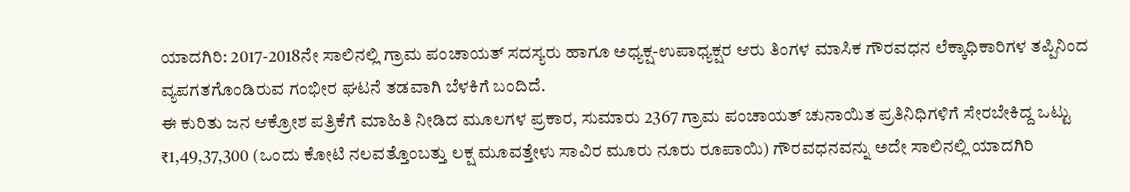ಯಾದಗಿರಿ: 2017-2018ನೇ ಸಾಲಿನಲ್ಲಿ ಗ್ರಾಮ ಪಂಚಾಯತ್ ಸದಸ್ಯರು ಹಾಗೂ ಅಧ್ಯಕ್ಷ-ಉಪಾಧ್ಯಕ್ಷರ ಆರು ತಿಂಗಳ ಮಾಸಿಕ ಗೌರವಧನ ಲೆಕ್ಕಾಧಿಕಾರಿಗಳ ತಪ್ಪಿನಿಂದ ವ್ಯಪಗತಗೊಂಡಿರುವ ಗಂಭೀರ ಘಟನೆ ತಡವಾಗಿ ಬೆಳಕಿಗೆ ಬಂದಿದೆ.
ಈ ಕುರಿತು ಜನ ಆಕ್ರೋಶ ಪತ್ರಿಕೆಗೆ ಮಾಹಿತಿ ನೀಡಿದ ಮೂಲಗಳ ಪ್ರಕಾರ, ಸುಮಾರು 2367 ಗ್ರಾಮ ಪಂಚಾಯತ್ ಚುನಾಯಿತ ಪ್ರತಿನಿಧಿಗಳಿಗೆ ಸೇರಬೇಕಿದ್ದ ಒಟ್ಟು ₹1,49,37,300 (ಒಂದು ಕೋಟಿ ನಲವತ್ತೊಂಬತ್ತು ಲಕ್ಷ ಮೂವತ್ತೇಳು ಸಾವಿರ ಮೂರು ನೂರು ರೂಪಾಯಿ) ಗೌರವಧನವನ್ನು ಅದೇ ಸಾಲಿನಲ್ಲಿ ಯಾದಗಿರಿ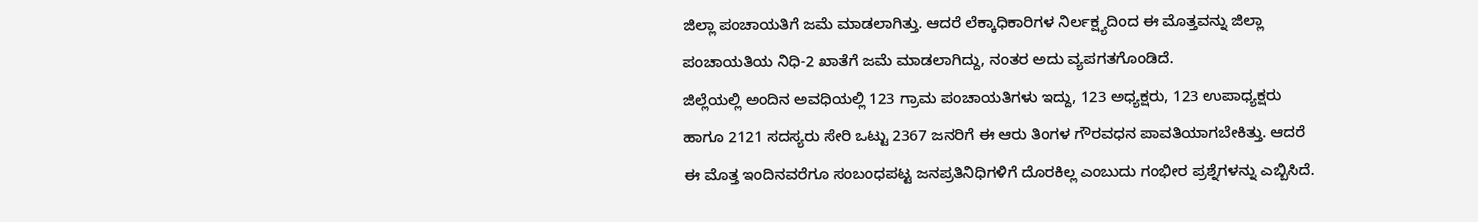ಜಿಲ್ಲಾ ಪಂಚಾಯತಿಗೆ ಜಮೆ ಮಾಡಲಾಗಿತ್ತು. ಆದರೆ ಲೆಕ್ಕಾಧಿಕಾರಿಗಳ ನಿರ್ಲಕ್ಷ್ಯದಿಂದ ಈ ಮೊತ್ತವನ್ನು ಜಿಲ್ಲಾ ಪಂಚಾಯತಿಯ ನಿಧಿ-2 ಖಾತೆಗೆ ಜಮೆ ಮಾಡಲಾಗಿದ್ದು, ನಂತರ ಅದು ವ್ಯಪಗತಗೊಂಡಿದೆ.
ಜಿಲ್ಲೆಯಲ್ಲಿ ಅಂದಿನ ಅವಧಿಯಲ್ಲಿ 123 ಗ್ರಾಮ ಪಂಚಾಯತಿಗಳು ಇದ್ದು, 123 ಅಧ್ಯಕ್ಷರು, 123 ಉಪಾಧ್ಯಕ್ಷರು ಹಾಗೂ 2121 ಸದಸ್ಯರು ಸೇರಿ ಒಟ್ಟು 2367 ಜನರಿಗೆ ಈ ಆರು ತಿಂಗಳ ಗೌರವಧನ ಪಾವತಿಯಾಗಬೇಕಿತ್ತು. ಆದರೆ ಈ ಮೊತ್ತ ಇಂದಿನವರೆಗೂ ಸಂಬಂಧಪಟ್ಟ ಜನಪ್ರತಿನಿಧಿಗಳಿಗೆ ದೊರಕಿಲ್ಲ ಎಂಬುದು ಗಂಭೀರ ಪ್ರಶ್ನೆಗಳನ್ನು ಎಬ್ಬಿಸಿದೆ.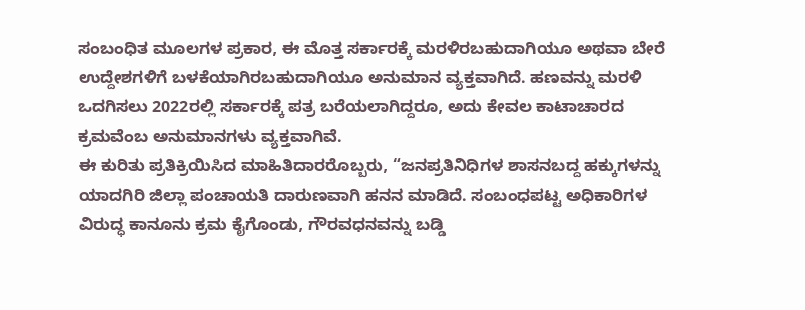ಸಂಬಂಧಿತ ಮೂಲಗಳ ಪ್ರಕಾರ, ಈ ಮೊತ್ತ ಸರ್ಕಾರಕ್ಕೆ ಮರಳಿರಬಹುದಾಗಿಯೂ ಅಥವಾ ಬೇರೆ ಉದ್ದೇಶಗಳಿಗೆ ಬಳಕೆಯಾಗಿರಬಹುದಾಗಿಯೂ ಅನುಮಾನ ವ್ಯಕ್ತವಾಗಿದೆ. ಹಣವನ್ನು ಮರಳಿ ಒದಗಿಸಲು 2022ರಲ್ಲಿ ಸರ್ಕಾರಕ್ಕೆ ಪತ್ರ ಬರೆಯಲಾಗಿದ್ದರೂ, ಅದು ಕೇವಲ ಕಾಟಾಚಾರದ ಕ್ರಮವೆಂಬ ಅನುಮಾನಗಳು ವ್ಯಕ್ತವಾಗಿವೆ.
ಈ ಕುರಿತು ಪ್ರತಿಕ್ರಿಯಿಸಿದ ಮಾಹಿತಿದಾರರೊಬ್ಬರು, “ಜನಪ್ರತಿನಿಧಿಗಳ ಶಾಸನಬದ್ದ ಹಕ್ಕುಗಳನ್ನು ಯಾದಗಿರಿ ಜಿಲ್ಲಾ ಪಂಚಾಯತಿ ದಾರುಣವಾಗಿ ಹನನ ಮಾಡಿದೆ. ಸಂಬಂಧಪಟ್ಟ ಅಧಿಕಾರಿಗಳ ವಿರುದ್ಧ ಕಾನೂನು ಕ್ರಮ ಕೈಗೊಂಡು, ಗೌರವಧನವನ್ನು ಬಡ್ಡಿ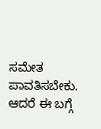ಸಮೇತ ಪಾವತಿಸಬೇಕು. ಆದರೆ ಈ ಬಗ್ಗೆ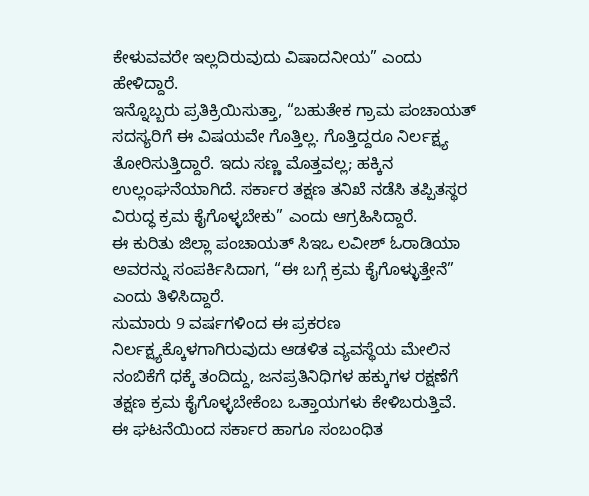ಕೇಳುವವರೇ ಇಲ್ಲದಿರುವುದು ವಿಷಾದನೀಯ” ಎಂದು ಹೇಳಿದ್ದಾರೆ.
ಇನ್ನೊಬ್ಬರು ಪ್ರತಿಕ್ರಿಯಿಸುತ್ತಾ, “ಬಹುತೇಕ ಗ್ರಾಮ ಪಂಚಾಯತ್ ಸದಸ್ಯರಿಗೆ ಈ ವಿಷಯವೇ ಗೊತ್ತಿಲ್ಲ. ಗೊತ್ತಿದ್ದರೂ ನಿರ್ಲಕ್ಷ್ಯ ತೋರಿಸುತ್ತಿದ್ದಾರೆ. ಇದು ಸಣ್ಣ ಮೊತ್ತವಲ್ಲ; ಹಕ್ಕಿನ ಉಲ್ಲಂಘನೆಯಾಗಿದೆ. ಸರ್ಕಾರ ತಕ್ಷಣ ತನಿಖೆ ನಡೆಸಿ ತಪ್ಪಿತಸ್ಥರ ವಿರುದ್ಧ ಕ್ರಮ ಕೈಗೊಳ್ಳಬೇಕು” ಎಂದು ಆಗ್ರಹಿಸಿದ್ದಾರೆ.
ಈ ಕುರಿತು ಜಿಲ್ಲಾ ಪಂಚಾಯತ್ ಸಿಇಒ ಲವೀಶ್ ಓರಾಡಿಯಾ ಅವರನ್ನು ಸಂಪರ್ಕಿಸಿದಾಗ, “ಈ ಬಗ್ಗೆ ಕ್ರಮ ಕೈಗೊಳ್ಳುತ್ತೇನೆ” ಎಂದು ತಿಳಿಸಿದ್ದಾರೆ.
ಸುಮಾರು 9 ವರ್ಷಗಳಿಂದ ಈ ಪ್ರಕರಣ ನಿರ್ಲಕ್ಷ್ಯಕ್ಕೊಳಗಾಗಿರುವುದು ಆಡಳಿತ ವ್ಯವಸ್ಥೆಯ ಮೇಲಿನ ನಂಬಿಕೆಗೆ ಧಕ್ಕೆ ತಂದಿದ್ದು, ಜನಪ್ರತಿನಿಧಿಗಳ ಹಕ್ಕುಗಳ ರಕ್ಷಣೆಗೆ ತಕ್ಷಣ ಕ್ರಮ ಕೈಗೊಳ್ಳಬೇಕೆಂಬ ಒತ್ತಾಯಗಳು ಕೇಳಿಬರುತ್ತಿವೆ.
ಈ ಘಟನೆಯಿಂದ ಸರ್ಕಾರ ಹಾಗೂ ಸಂಬಂಧಿತ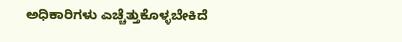ಅಧಿಕಾರಿಗಳು ಎಚ್ಚೆತ್ತುಕೊಳ್ಳಬೇಕಿದೆ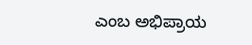ಎಂಬ ಅಭಿಪ್ರಾಯ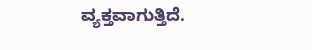ವ್ಯಕ್ತವಾಗುತ್ತಿದೆ.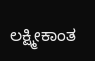ಲಕ್ಷ್ಮೀಕಾಂತ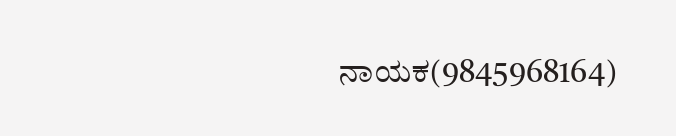ನಾಯಕ(9845968164)